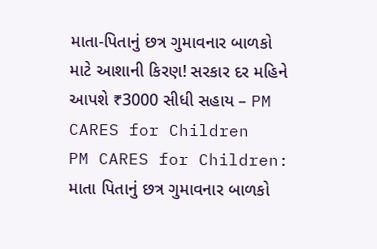માતા-પિતાનું છત્ર ગુમાવનાર બાળકો માટે આશાની કિરણ! સરકાર દર મહિને આપશે ₹3000 સીધી સહાય – PM CARES for Children
PM CARES for Children: માતા પિતાનું છત્ર ગુમાવનાર બાળકો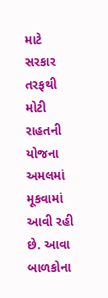માટે સરકાર તરફથી મોટી રાહતની યોજના અમલમાં મૂકવામાં આવી રહી છે. આવા બાળકોના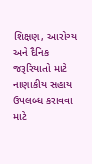શિક્ષણ, આરોગ્ય અને દૈનિક જરૂરિયાતો માટે નાણાકીય સહાય ઉપલબ્ધ કરાવવા માટે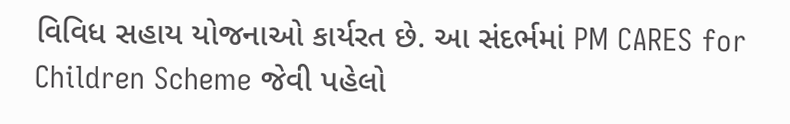વિવિધ સહાય યોજનાઓ કાર્યરત છે. આ સંદર્ભમાં PM CARES for Children Scheme જેવી પહેલો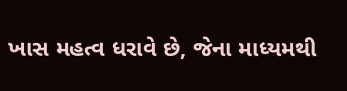ખાસ મહત્વ ધરાવે છે, જેના માધ્યમથી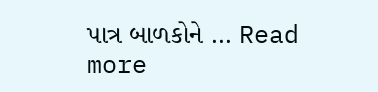પાત્ર બાળકોને … Read more